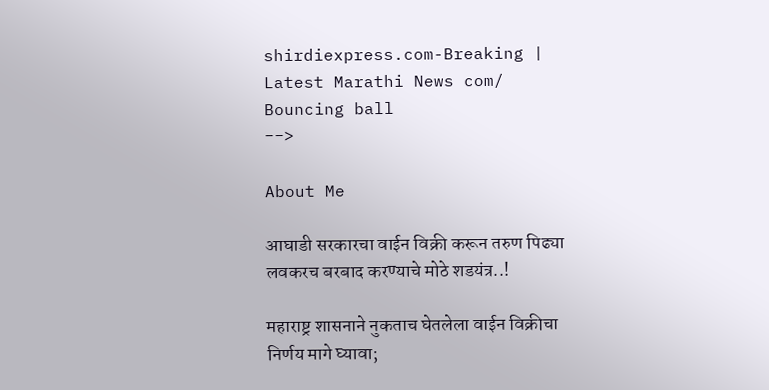shirdiexpress.com-Breaking | Latest Marathi News com/
Bouncing ball
-->

About Me

आघाडी सरकारचा वाईन विक्री करून तरुण पिढ्या लवकरच बरबाद करण्याचे मोठे शडयंत्र..!

महाराष्ट्र शासनाने नुकताच घेतलेला वाईन‌ विक्रीचा निर्णय मागे घ्यावा;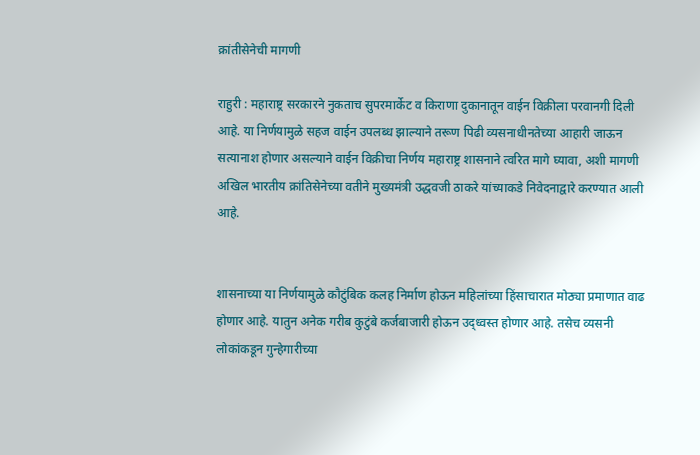क्रांतीसेनेची मागणी

राहुरी : महाराष्ट्र सरकारने नुकताच सुपरमार्केट व किराणा दुकानातून वाईन विक्रीला परवानगी दिली आहे. या निर्णयामुळे सहज वाईन उपलब्ध झाल्याने तरूण पिढी व्यसनाधीनतेच्या आहारी जाऊन सत्यानाश होणार असल्याने वाईन विक्रीचा निर्णय महाराष्ट्र शासनाने त्वरित मागे घ्यावा, अशी मागणी अखिल भारतीय क्रांतिसेनेच्या वतीने मुख्यमंत्री उद्धवजी ठाकरे यांच्याकडे निवेदनाद्वारे करण्यात आली आहे.


शासनाच्या या निर्णयामुळे कौटुंबिक कलह निर्माण होऊन महिलांच्या हिंसाचारात मोठ्या प्रमाणात वाढ होणार आहे. यातुन अनेक गरीब कुटुंबे कर्जबाजारी होऊन उद्ध्वस्त होणार आहे. तसेच व्यसनी लोकांकडून गुन्हेगारीच्या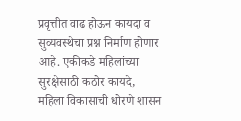प्रवृत्तीत वाढ होऊन कायदा व सुव्यवस्थेचा प्रश्न निर्माण होणार आहे. एकीकडे महिलांच्या सुरक्षेसाठी कठोर कायदे, महिला विकासाची धोरणे शासन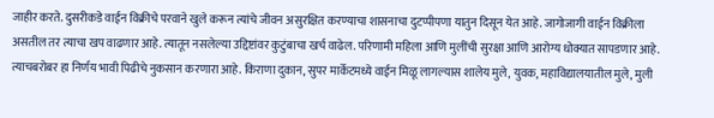जाहीर करते. दुसरीकडे वाईन विक्रीचे परवाने खुले करून त्यांचे जीवन असुरक्षित करण्याचा शासनाचा दुटप्पीपणा यातुन दिसून येत आहे. जागोजागी वाईन विक्रीला असतील तर त्याचा खप वाढणार आहे. त्यातून नसलेल्या उद्दिष्टांवर कुटुंबाचा खर्च वाढेल. परिणामी महिला आणि मुलींची सुरक्षा आणि आरोग्य धोक्यात सापडणार आहे. त्याचबरोबर हा निर्णय भावी पिढीचे नुकसान करणारा आहे. किराणा दुकान, सुपर मार्केटमध्ये वाईन मिळू लागल्यास शालेय मुले, युवक, महाविद्यालयातील मुले, मुली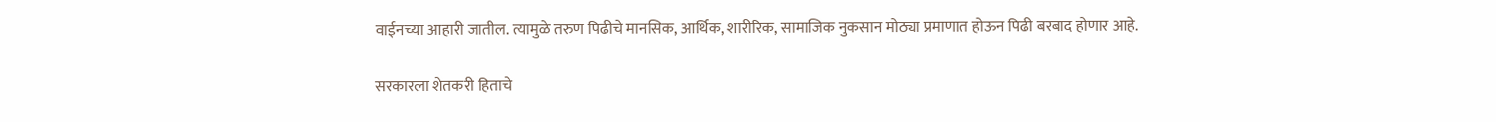वाईनच्या आहारी जातील. त्यामुळे तरुण पिढीचे मानसिक, आर्थिक, शारीरिक, सामाजिक नुकसान मोठ्या प्रमाणात होऊन पिढी बरबाद होणार आहे.

सरकारला शेतकरी हिताचे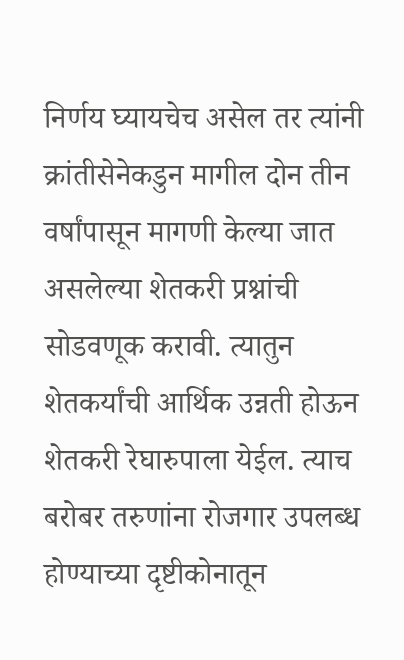निर्णय घ्यायचेच असेल तर त्यांनी क्रांतीसेनेकडुन मागील दोन तीन वर्षांपासून मागणी केल्या जात असलेल्या शेतकरी प्रश्नांची सोडवणूक करावी. त्यातुन शेतकर्यांची आर्थिक उन्नती होऊन शेतकरी रेघारुपाला येईल. त्याच बरोबर तरुणांना रोजगार उपलब्ध होण्याच्या दृष्टीकोनातून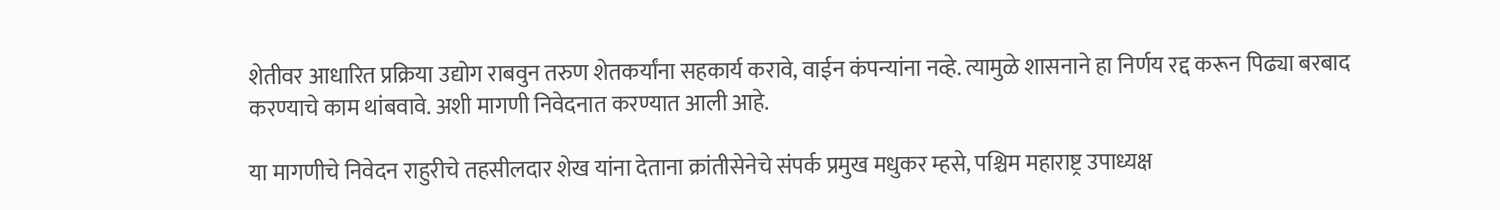शेतीवर आधारित प्रक्रिया उद्योग राबवुन तरुण शेतकर्यांना सहकार्य करावे, वाईन कंपन्यांना नव्हे. त्यामुळे शासनाने हा निर्णय रद्द करून पिढ्या बरबाद करण्याचे काम थांबवावे. अशी मागणी निवेदनात करण्यात आली आहे.

या मागणीचे निवेदन राहुरीचे तहसीलदार शेख यांना देताना क्रांतीसेनेचे संपर्क प्रमुख मधुकर म्हसे, पश्चिम महाराष्ट्र उपाध्यक्ष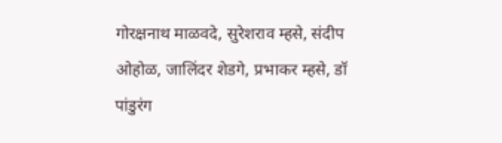गोरक्षनाथ माळवदे, सुरेशराव म्हसे, संदीप ओहोळ, जालिंदर शेडगे, प्रभाकर म्हसे, डॉ पांडुरंग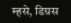म्हसे, डिग्रस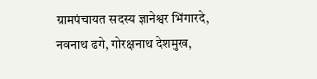ग्रामपंचायत सदस्य ज्ञानेश्वर भिंगारदे, नवनाथ ढगे, गोरक्षनाथ देशमुख,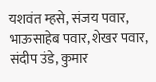यशवंत म्हसे, संजय पवार, भाऊसाहेब पवार, शेखर पवार, संदीप उंडे, कुमार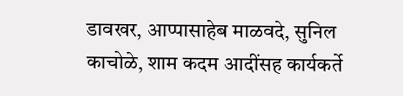डावखर, आप्पासाहेब माळवदे, सुनिल काचोळे, शाम कदम आदींसह कार्यकर्ते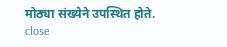मोठ्या संख्येने उपस्थित होते.
close